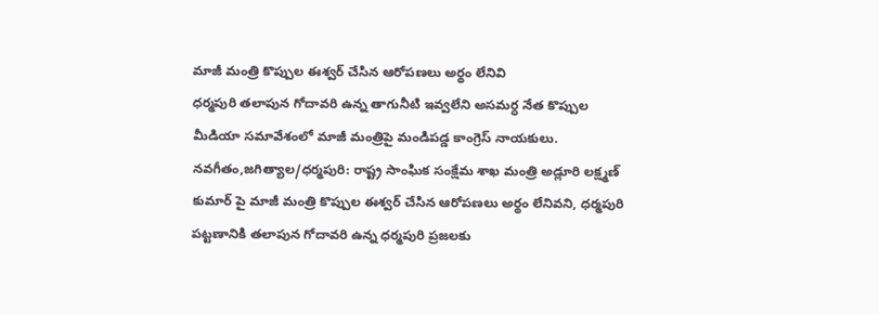మాజీ మంత్రి కొప్పుల ఈశ్వర్ చేసిన ఆరోపణలు అర్థం లేనివి
ధర్మపురి తలాపున గోదావరి ఉన్న తాగునీటి ఇవ్వలేని అసమర్ధ నేత కొప్పుల మీడియా సమావేశంలో మాజీ మంత్రిపై మండిపడ్డ కాంగ్రెస్ నాయకులు. నవగీతం,జగిత్యాల/ధర్మపురి: రాష్ట్ర సాంఘిక సంక్షేమ శాఖ మంత్రి అడ్లూరి లక్ష్మణ్ కుమార్ పై మాజీ మంత్రి కొప్పుల ఈశ్వర్ చేసిన ఆరోపణలు అర్థం లేనివని, ధర్మపురి పట్టణానికి తలాపున గోదావరి ఉన్న ధర్మపురి ప్రజలకు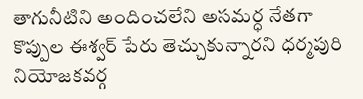తాగునీటిని అందించలేని అసమర్ధ నేతగా కొప్పుల ఈశ్వర్ పేరు తెచ్చుకున్నారని ధర్మపురి నియోజకవర్గ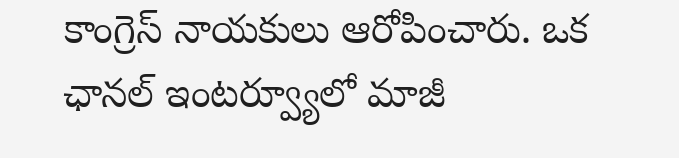కాంగ్రెస్ నాయకులు ఆరోపించారు. ఒక ఛానల్ ఇంటర్వ్యూలో మాజీ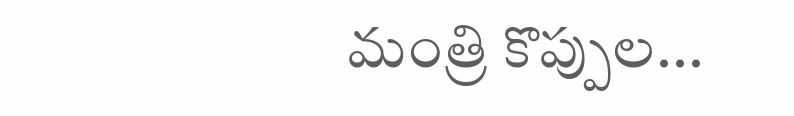మంత్రి కొప్పుల...